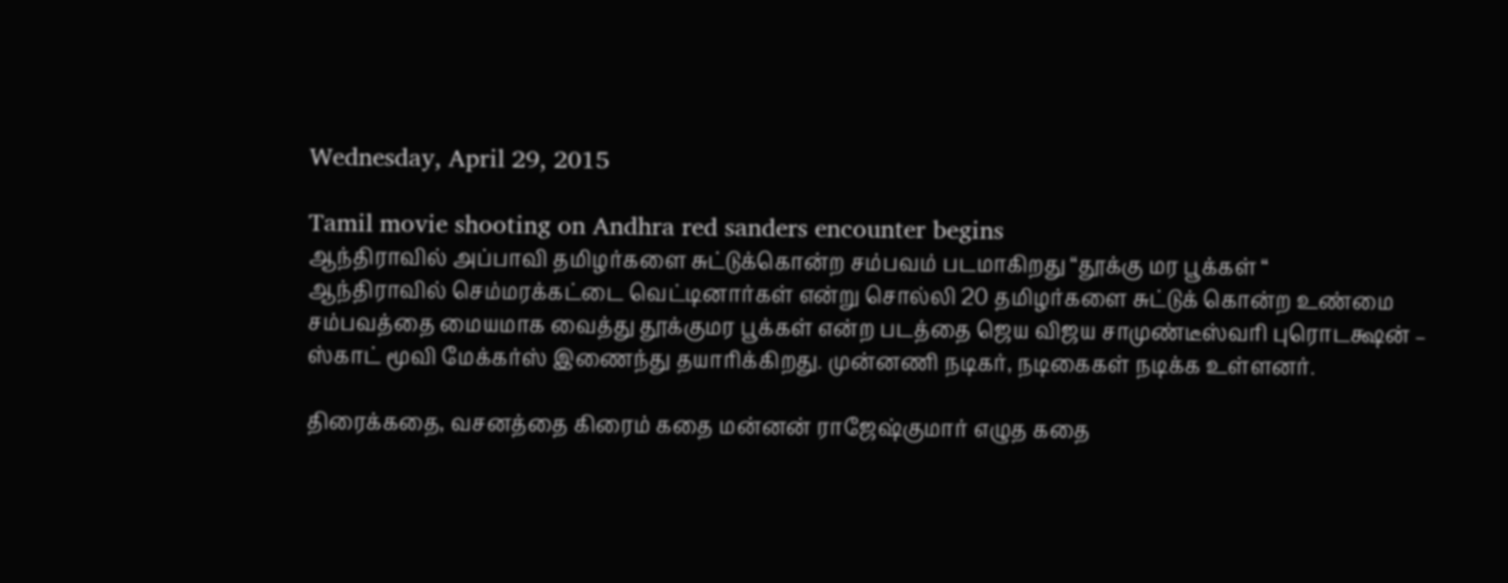Wednesday, April 29, 2015

Tamil movie shooting on Andhra red sanders encounter begins
ஆந்திராவில் அப்பாவி தமிழர்களை சுட்டுக்கொன்ற சம்பவம் படமாகிறது “தூக்கு மர பூக்கள் “
ஆந்திராவில் செம்மரக்கட்டை வெட்டினார்கள் என்று சொல்லி 20 தமிழர்களை சுட்டுக் கொன்ற உண்மை சம்பவத்தை மையமாக வைத்து தூக்குமர பூக்கள் என்ற படத்தை ஜெய விஜய சாமுண்டீஸ்வரி புரொடக்ஷன் – ஸ்காட் மூவி மேக்கர்ஸ் இணைந்து தயாரிக்கிறது. முன்னணி நடிகர், நடிகைகள் நடிக்க உள்ளனர்.

திரைக்கதை, வசனத்தை கிரைம் கதை மன்னன் ராஜேஷ்குமார் எழுத கதை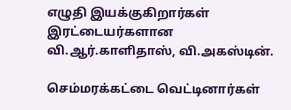எழுதி இயக்குகிறார்கள் இரட்டையர்களான வி.ஆர்.காளிதாஸ், வி.அகஸ்டின்.

செம்மரக்கட்டை வெட்டினார்கள்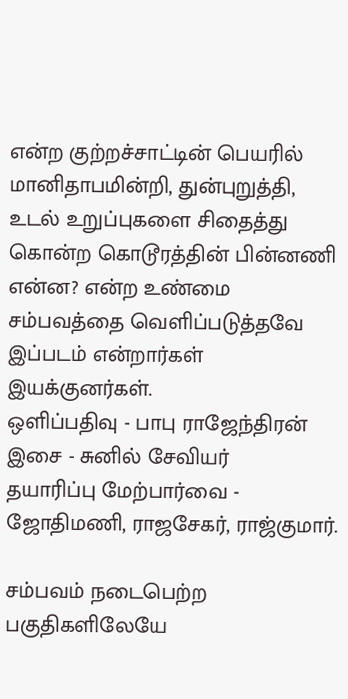என்ற குற்றச்சாட்டின் பெயரில் மானிதாபமின்றி, துன்புறுத்தி, உடல் உறுப்புகளை சிதைத்து கொன்ற கொடூரத்தின் பின்னணி என்ன? என்ற உண்மை சம்பவத்தை வெளிப்படுத்தவே இப்படம் என்றார்கள் இயக்குனர்கள்.
ஒளிப்பதிவு - பாபு ராஜேந்திரன்
இசை - சுனில் சேவியர்
தயாரிப்பு மேற்பார்வை - ஜோதிமணி, ராஜசேகர், ராஜ்குமார்.

சம்பவம் நடைபெற்ற பகுதிகளிலேயே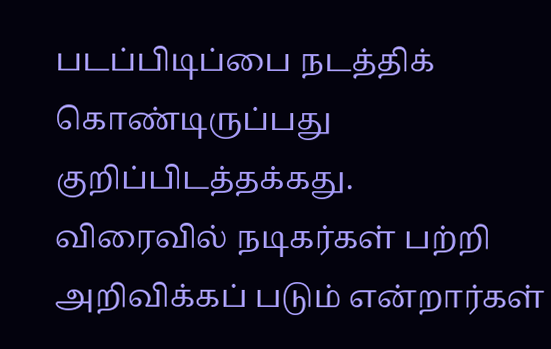படப்பிடிப்பை நடத்திக் கொண்டிருப்பது குறிப்பிடத்தக்கது.
விரைவில் நடிகர்கள் பற்றி அறிவிக்கப் படும் என்றார்கள்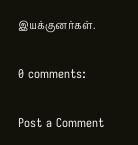இயக்குனர்கள்.

0 comments:

Post a Comment